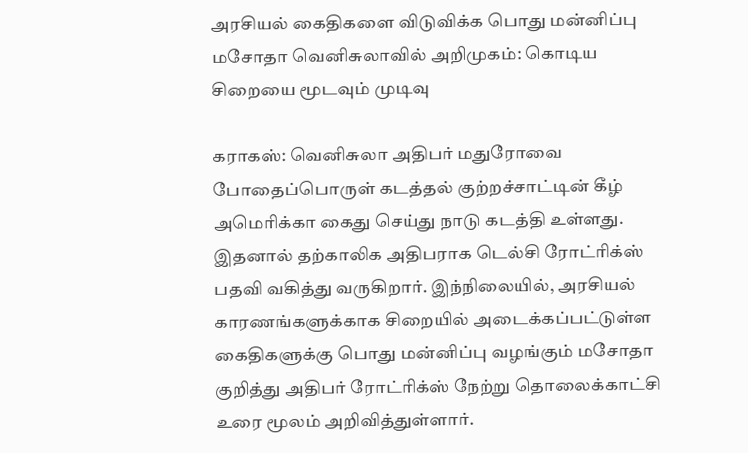அரசியல் கைதிகளை விடுவிக்க பொது மன்னிப்பு மசோதா வெனிசுலாவில் அறிமுகம்: கொடிய சிறையை மூடவும் முடிவு

கராகஸ்: வெனிசுலா அதிபர் மதுரோவை போதைப்பொருள் கடத்தல் குற்றச்சாட்டின் கீழ் அமெரிக்கா கைது செய்து நாடு கடத்தி உள்ளது. இதனால் தற்காலிக அதிபராக டெல்சி ரோட்ரிக்ஸ் பதவி வகித்து வருகிறார். இந்நிலையில், அரசியல் காரணங்களுக்காக சிறையில் அடைக்கப்பட்டுள்ள கைதிகளுக்கு பொது மன்னிப்பு வழங்கும் மசோதா குறித்து அதிபர் ரோட்ரிக்ஸ் நேற்று தொலைக்காட்சி உரை மூலம் அறிவித்துள்ளார்.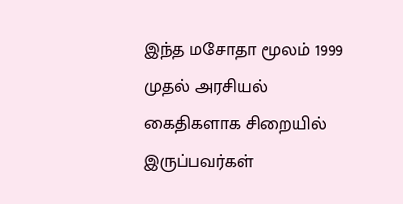இந்த மசோதா மூலம் 1999 முதல் அரசியல் கைதிகளாக சிறையில் இருப்பவர்கள்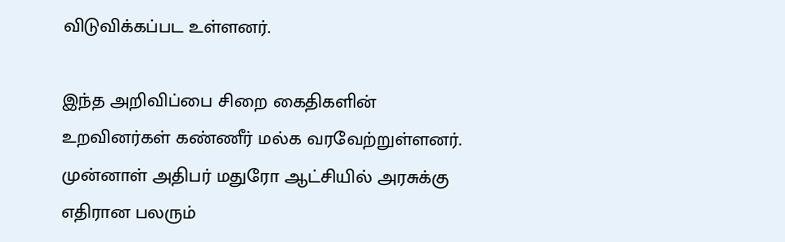விடுவிக்கப்பட உள்ளனர்.

இந்த அறிவிப்பை சிறை கைதிகளின் உறவினர்கள் கண்ணீர் மல்க வரவேற்றுள்ளனர். முன்னாள் அதிபர் மதுரோ ஆட்சியில் அரசுக்கு எதிரான பலரும்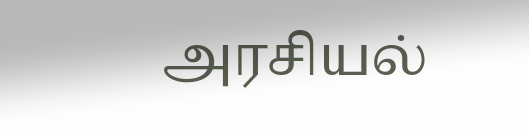அரசியல்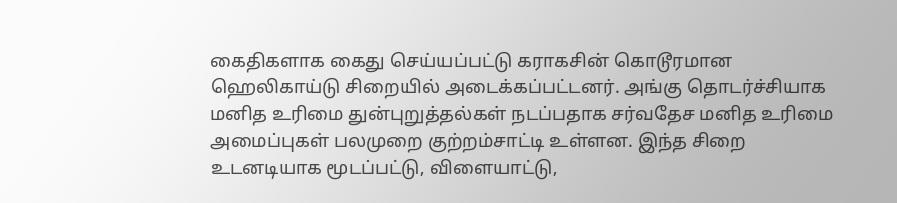கைதிகளாக கைது செய்யப்பட்டு கராகசின் கொடூரமான ஹெலிகாய்டு சிறையில் அடைக்கப்பட்டனர். அங்கு தொடர்ச்சியாக மனித உரிமை துன்புறுத்தல்கள் நடப்பதாக சர்வதேச மனித உரிமை அமைப்புகள் பலமுறை குற்றம்சாட்டி உள்ளன. இந்த சிறை உடனடியாக மூடப்பட்டு, விளையாட்டு,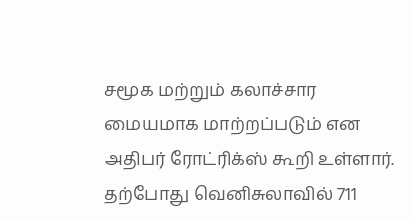சமூக மற்றும் கலாச்சார மையமாக மாற்றப்படும் என அதிபர் ரோட்ரிக்ஸ் கூறி உள்ளார். தற்போது வெனிசுலாவில் 711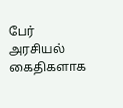பேர் அரசியல் கைதிகளாக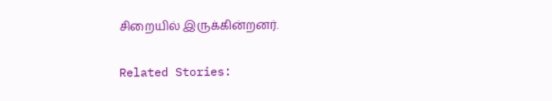சிறையில் இருக்கின்றனர்.

Related Stories: